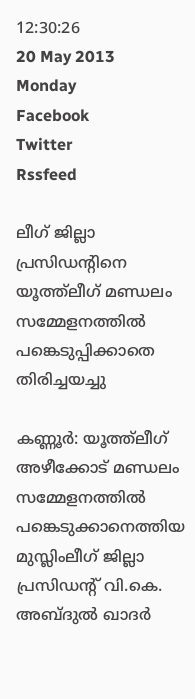12:30:26
20 May 2013
Monday
Facebook
Twitter
Rssfeed

ലീഗ് ജില്ലാ പ്രസിഡന്‍റിനെ യൂത്ത്ലീഗ് മണ്ഡലം സമ്മേളനത്തില്‍ പങ്കെടുപ്പിക്കാതെ തിരിച്ചയച്ചു

കണ്ണൂര്‍: യൂത്ത്ലീഗ് അഴീക്കോട് മണ്ഡലം സമ്മേളനത്തില്‍ പങ്കെടുക്കാനെത്തിയ മുസ്ലിംലീഗ് ജില്ലാ പ്രസിഡന്‍റ് വി.കെ. അബ്ദുല്‍ ഖാദര്‍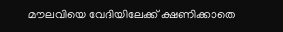മൗലവിയെ വേദിയിലേക്ക് ക്ഷണിക്കാതെ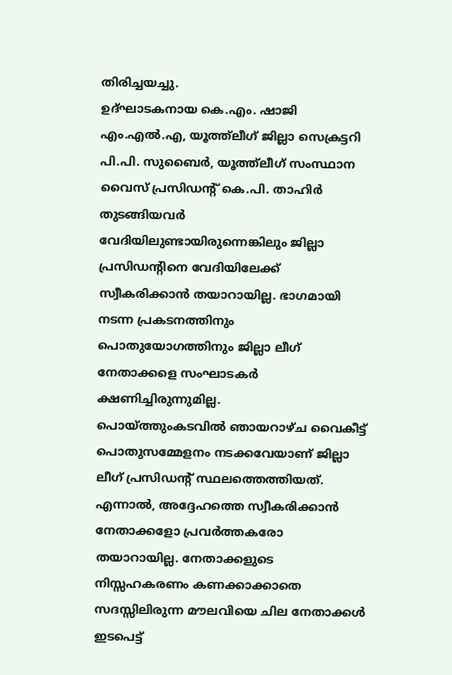തിരിച്ചയച്ചു.
ഉദ്ഘാടകനായ കെ.എം. ഷാജി എം.എല്‍.എ, യൂത്ത്ലീഗ് ജില്ലാ സെക്രട്ടറി പി.പി. സുബൈര്‍, യൂത്ത്ലീഗ് സംസ്ഥാന വൈസ് പ്രസിഡന്‍റ് കെ.പി. താഹിര്‍ തുടങ്ങിയവര്‍ വേദിയിലുണ്ടായിരുന്നെങ്കിലും ജില്ലാ പ്രസിഡന്‍റിനെ വേദിയിലേക്ക് സ്വീകരിക്കാന്‍ തയാറായില്ല. ഭാഗമായി നടന്ന പ്രകടനത്തിനും പൊതുയോഗത്തിനും ജില്ലാ ലീഗ് നേതാക്കളെ സംഘാടകര്‍ ക്ഷണിച്ചിരുന്നുമില്ല.
പൊയ്ത്തുംകടവില്‍ ഞായറാഴ്ച വൈകീട്ട് പൊതുസമ്മേളനം നടക്കവേയാണ് ജില്ലാ ലീഗ് പ്രസിഡന്‍റ് സ്ഥലത്തെത്തിയത്. എന്നാല്‍, അദ്ദേഹത്തെ സ്വീകരിക്കാന്‍ നേതാക്കളോ പ്രവര്‍ത്തകരോ തയാറായില്ല. നേതാക്കളുടെ നിസ്സഹകരണം കണക്കാക്കാതെ സദസ്സിലിരുന്ന മൗലവിയെ ചില നേതാക്കള്‍ ഇടപെട്ട്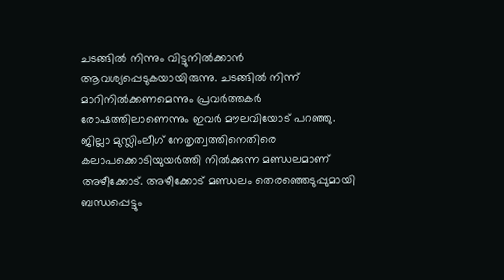ചടങ്ങില്‍ നിന്നും വിട്ടുനില്‍ക്കാന്‍ ആവശ്യപ്പെടുകയായിരുന്നു. ചടങ്ങില്‍ നിന്ന് മാറിനില്‍ക്കണമെന്നും പ്രവര്‍ത്തകര്‍ രോഷത്തിലാണെന്നും ഇവര്‍ മൗലവിയോട് പറഞ്ഞു.
ജില്ലാ മുസ്ലിംലീഗ് നേതൃത്വത്തിനെതിരെ കലാപക്കൊടിയുയര്‍ത്തി നില്‍ക്കുന്ന മണ്ഡലമാണ് അഴീക്കോട്. അഴീക്കോട് മണ്ഡലം തെരഞ്ഞെടുപ്പുമായി ബന്ധപ്പെട്ടും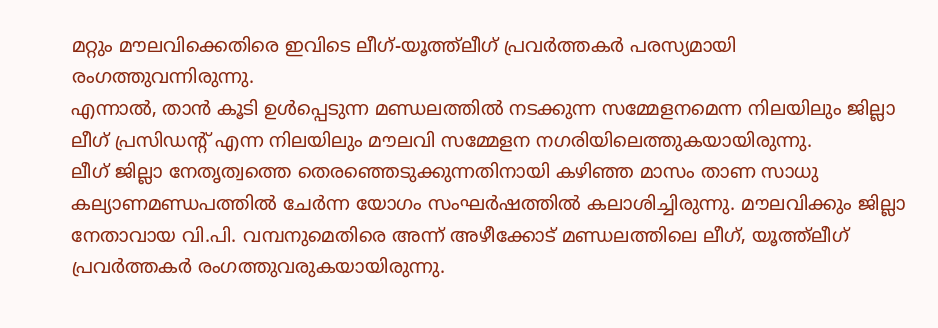മറ്റും മൗലവിക്കെതിരെ ഇവിടെ ലീഗ്-യൂത്ത്ലീഗ് പ്രവര്‍ത്തകര്‍ പരസ്യമായി രംഗത്തുവന്നിരുന്നു.
എന്നാല്‍, താന്‍ കൂടി ഉള്‍പ്പെടുന്ന മണ്ഡലത്തില്‍ നടക്കുന്ന സമ്മേളനമെന്ന നിലയിലും ജില്ലാ ലീഗ് പ്രസിഡന്‍റ് എന്ന നിലയിലും മൗലവി സമ്മേളന നഗരിയിലെത്തുകയായിരുന്നു.
ലീഗ് ജില്ലാ നേതൃത്വത്തെ തെരഞ്ഞെടുക്കുന്നതിനായി കഴിഞ്ഞ മാസം താണ സാധു കല്യാണമണ്ഡപത്തില്‍ ചേര്‍ന്ന യോഗം സംഘര്‍ഷത്തില്‍ കലാശിച്ചിരുന്നു. മൗലവിക്കും ജില്ലാ നേതാവായ വി.പി. വമ്പനുമെതിരെ അന്ന് അഴീക്കോട് മണ്ഡലത്തിലെ ലീഗ്, യൂത്ത്ലീഗ് പ്രവര്‍ത്തകര്‍ രംഗത്തുവരുകയായിരുന്നു.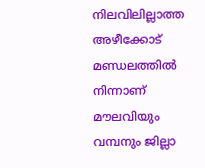നിലവിലില്ലാത്ത അഴീക്കോട് മണ്ഡലത്തില്‍ നിന്നാണ് മൗലവിയും വമ്പനും ജില്ലാ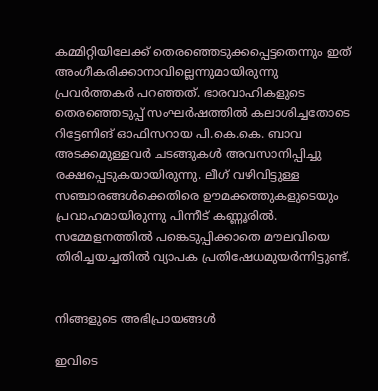കമ്മിറ്റിയിലേക്ക് തെരഞ്ഞെടുക്കപ്പെട്ടതെന്നും ഇത് അംഗീകരിക്കാനാവില്ലെന്നുമായിരുന്നു പ്രവര്‍ത്തകര്‍ പറഞ്ഞത്. ഭാരവാഹികളുടെ തെരഞ്ഞെടുപ്പ് സംഘര്‍ഷത്തില്‍ കലാശിച്ചതോടെ റിട്ടേണിങ് ഓഫിസറായ പി.കെ.കെ. ബാവ അടക്കമുള്ളവര്‍ ചടങ്ങുകള്‍ അവസാനിപ്പിച്ചു രക്ഷപ്പെടുകയായിരുന്നു. ലീഗ് വഴിവിട്ടുള്ള സഞ്ചാരങ്ങള്‍ക്കെതിരെ ഊമക്കത്തുകളുടെയും പ്രവാഹമായിരുന്നു പിന്നീട് കണ്ണൂരില്‍. സമ്മേളനത്തില്‍ പങ്കെടുപ്പിക്കാതെ മൗലവിയെ തിരിച്ചയച്ചതില്‍ വ്യാപക പ്രതിഷേധമുയര്‍ന്നിട്ടുണ്ട്.


നിങ്ങളുടെ അഭിപ്രായങ്ങള്‍

ഇവിടെ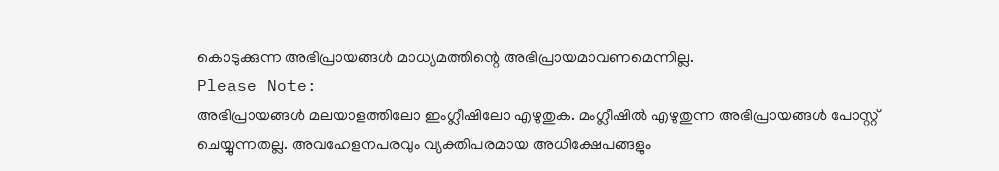കൊടുക്കുന്ന അഭിപ്രായങ്ങള്‍ മാധ്യമത്തിന്റെ അഭിപ്രായമാവണമെന്നില്ല.
Please Note:
അഭിപ്രായങ്ങള്‍ മലയാളത്തിലോ ഇംഗ്ലീഷിലോ എഴുതുക. മംഗ്ലീഷില്‍ എഴുതുന്ന അഭിപ്രായങ്ങള്‍ പോസ്റ്റ് ചെയ്യുന്നതല്ല. അവഹേളനപരവും വ്യക്തിപരമായ അധിക്ഷേപങ്ങളും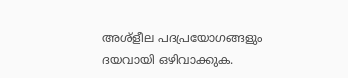അശ്ളീല പദപ്രയോഗങ്ങളും ദയവായി ഒഴിവാക്കുക.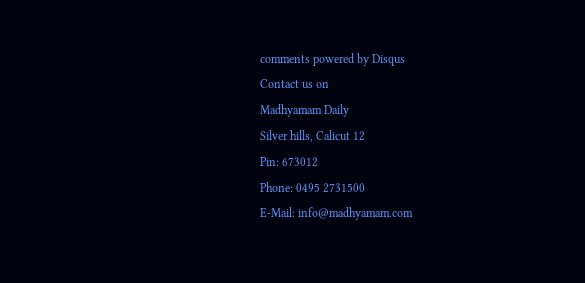comments powered by Disqus
Contact us on
Madhyamam Daily
Silver hills, Calicut 12
Pin: 673012
Phone: 0495 2731500
E-Mail: info@madhyamam.com